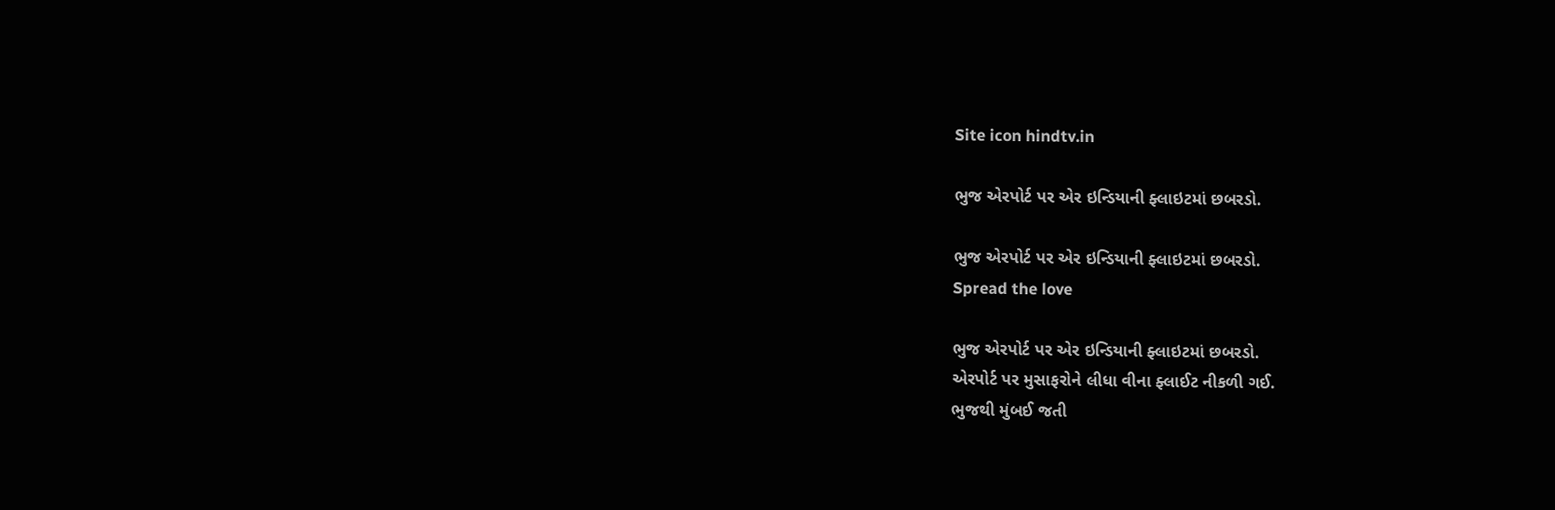Site icon hindtv.in

ભુજ એરપોર્ટ પર એર ઇન્ડિયાની ફ્લાઇટમાં છબરડો.

ભુજ એરપોર્ટ પર એર ઇન્ડિયાની ફ્લાઇટમાં છબરડો.
Spread the love

ભુજ એરપોર્ટ પર એર ઇન્ડિયાની ફ્લાઇટમાં છબરડો.
એરપોર્ટ પર મુસાફરોને લીધા વીના ફ્લાઈટ નીકળી ગઈ.
ભુજથી મુંબઈ જતી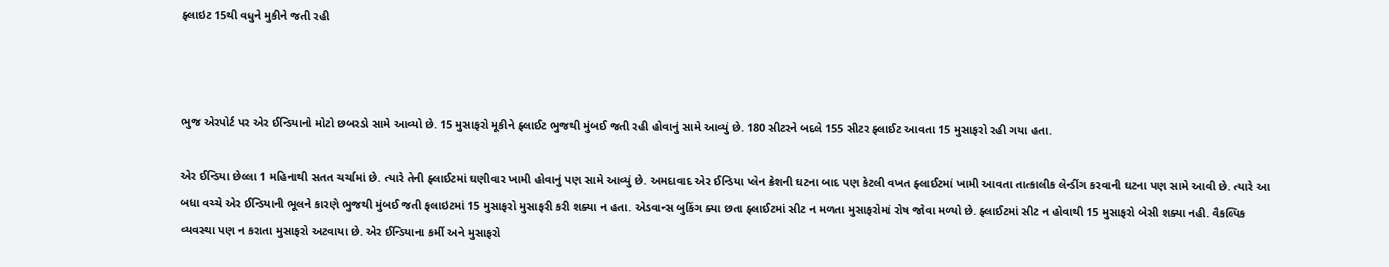ફ્લાઇટ 15થી વધુને મુકીને જતી રહી



ભુજ એરપોર્ટ પર એર ઈન્ડિયાનો મોટો છબરડો સામે આવ્યો છે. 15 મુસાફરો મૂકીને ફ્લાઈટ ભુજથી મુંબઈ જતી રહી હોવાનું સામે આવ્યું છે. 180 સીટરને બદલે 155 સીટર ફ્લાઈટ આવતા 15 મુસાફરો રહી ગયા હતા.

એર ઈન્ડિયા છેલ્લા 1 મહિનાથી સતત ચર્ચામાં છે. ત્યારે તેની ફ્લાઈટમાં ઘણીવાર ખામી હોવાનું પણ સામે આવ્યું છે. અમદાવાદ એર ઈન્ડિયા પ્લેન ક્રેશની ઘટના બાદ પણ કેટલી વખત ફ્લાઈટમાં ખામી આવતા તાત્કાલીક લેન્ડીંગ કરવાની ઘટના પણ સામે આવી છે. ત્યારે આ બધા વચ્ચે એર ઈન્ડિયાની ભૂલને કારણે ભુજથી મુંબઈ જતી ફલાઇટમાં 15 મુસાફરો મુસાફરી કરી શક્યા ન હતા. એડવાન્સ બુકિંગ ક્યા છતા ફ્લાઈટમાં સીટ ન મળતા મુસાફરોમાં રોષ જોવા મળ્યો છે. ફ્લાઈટમાં સીટ ન હોવાથી 15 મુસાફરો બેસી શક્યા નહી. વૈકલ્પિક વ્યવસ્થા પણ ન કરાતા મુસાફરો અટવાયા છે. એર ઈન્ડિયાના કર્મી અને મુસાફરો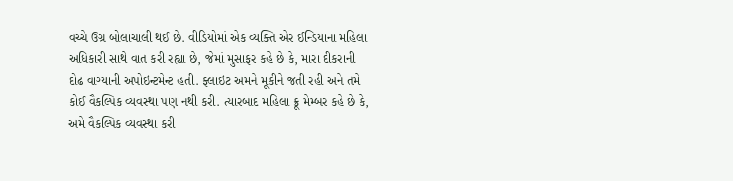વચ્ચે ઉગ્ર બોલાચાલી થઈ છે. વીડિયોમાં એક વ્યક્તિ એર ઈન્ડિયાના મહિલા અધિકારી સાથે વાત કરી રહ્યા છે, જેમાં મુસાફર કહે છે કે, મારા દીકરાની દોઢ વાગ્યાની અપોઇન્ટમેન્ટ હતી. ફ્લાઇટ અમને મૂકીને જતી રહી અને તમે કોઈ વૈકલ્પિક વ્યવસ્થા પણ નથી કરી. ત્યારબાદ મહિલા ક્રૂ મેમ્બર કહે છે કે, અમે વૈકલ્પિક વ્યવસ્થા કરી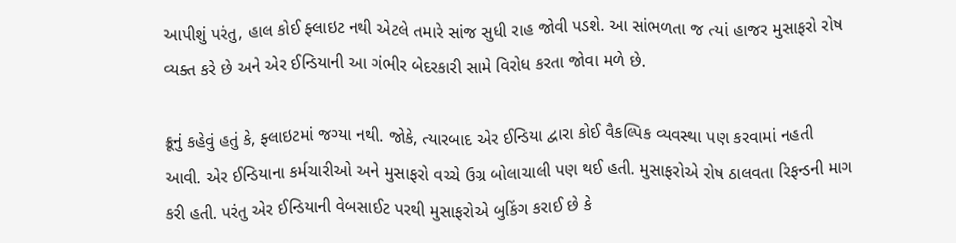આપીશું પરંતુ, હાલ કોઈ ફ્લાઇટ નથી એટલે તમારે સાંજ સુધી રાહ જોવી પડશે. આ સાંભળતા જ ત્યાં હાજર મુસાફરો રોષ વ્યક્ત કરે છે અને એર ઈન્ડિયાની આ ગંભીર બેદરકારી સામે વિરોધ કરતા જોવા મળે છે.

ક્રૂનું કહેવું હતું કે, ફ્લાઇટમાં જગ્યા નથી. જોકે, ત્યારબાદ એર ઈન્ડિયા દ્વારા કોઈ વૈકલ્પિક વ્યવસ્થા પણ કરવામાં નહતી આવી. એર ઈન્ડિયાના કર્મચારીઓ અને મુસાફરો વચ્ચે ઉગ્ર બોલાચાલી પણ થઈ હતી. મુસાફરોએ રોષ ઠાલવતા રિફન્ડની માગ કરી હતી. પરંતુ એર ઈન્ડિયાની વેબસાઈટ પરથી મુસાફરોએ બુકિંગ કરાઈ છે કે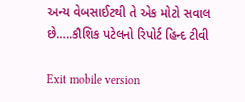અન્ય વેબસાઈટથી તે એક મોટો સવાલ છે…..કૌશિક પટેલનો રિપોર્ટ હિન્દ ટીવી

Exit mobile version